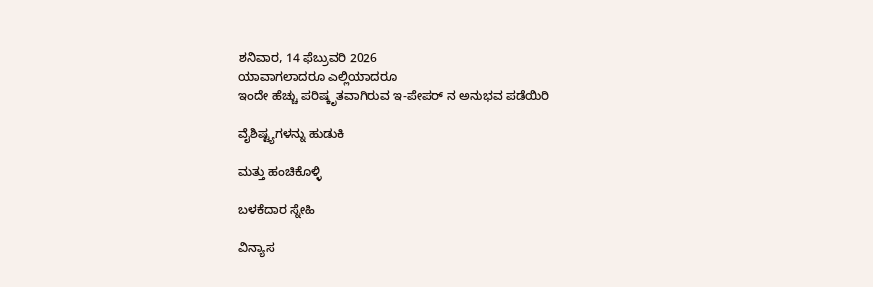ಶನಿವಾರ, 14 ಫೆಬ್ರುವರಿ 2026
ಯಾವಾಗಲಾದರೂ ಎಲ್ಲಿಯಾದರೂ
ಇಂದೇ ಹೆಚ್ಚು ಪರಿಷ್ಕೃತವಾಗಿರುವ ಇ-ಪೇಪರ್ ನ ಅನುಭವ ಪಡೆಯಿರಿ

ವೈಶಿಷ್ಟ್ಯಗಳನ್ನು ಹುಡುಕಿ

ಮತ್ತು ಹಂಚಿಕೊಳ್ಳಿ

ಬಳಕೆದಾರ ಸ್ನೇಹಿ

ವಿನ್ಯಾಸ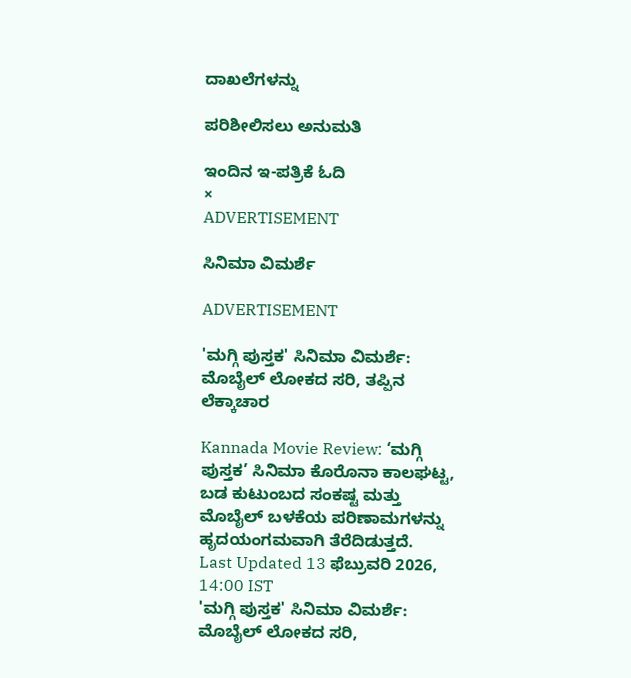ದಾಖಲೆಗಳನ್ನು

ಪರಿಶೀಲಿಸಲು ಅನುಮತಿ

ಇಂದಿನ ಇ-ಪತ್ರಿಕೆ ಓದಿ
×
ADVERTISEMENT

ಸಿನಿಮಾ ವಿಮರ್ಶೆ

ADVERTISEMENT

'ಮಗ್ಗಿ ಪುಸ್ತಕ' ಸಿನಿಮಾ ವಿಮರ್ಶೆ: ಮೊಬೈಲ್‌ ಲೋಕದ ಸರಿ, ತಪ್ಪಿನ ಲೆಕ್ಕಾಚಾರ

Kannada Movie Review: ‘ಮಗ್ಗಿ ಪುಸ್ತಕ’ ಸಿನಿಮಾ ಕೊರೊನಾ ಕಾಲಘಟ್ಟ, ಬಡ ಕುಟುಂಬದ ಸಂಕಷ್ಟ ಮತ್ತು ಮೊಬೈಲ್‌ ಬಳಕೆಯ ಪರಿಣಾಮಗಳನ್ನು ಹೃದಯಂಗಮವಾಗಿ ತೆರೆದಿಡುತ್ತದೆ.
Last Updated 13 ಫೆಬ್ರುವರಿ 2026, 14:00 IST
'ಮಗ್ಗಿ ಪುಸ್ತಕ' ಸಿನಿಮಾ ವಿಮರ್ಶೆ: ಮೊಬೈಲ್‌ ಲೋಕದ ಸರಿ,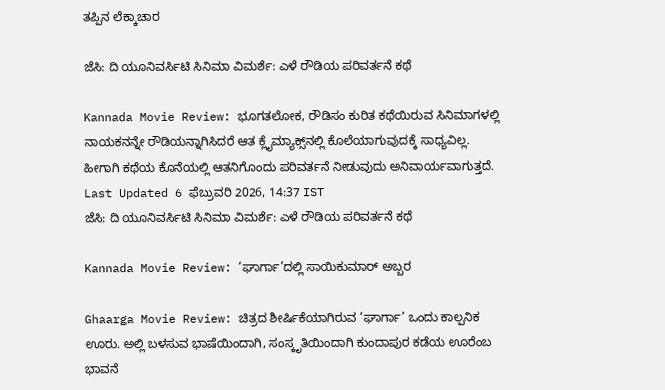ತಪ್ಪಿನ ಲೆಕ್ಕಾಚಾರ

ಜೆಸಿ: ದಿ ಯೂನಿವರ್ಸಿಟಿ ಸಿನಿಮಾ ವಿಮರ್ಶೆ: ಎಳೆ ರೌಡಿಯ ಪರಿವರ್ತನೆ ಕಥೆ

Kannada Movie Review: ಭೂಗತಲೋಕ, ರೌಡಿಸಂ ಕುರಿತ ಕಥೆಯಿರುವ ಸಿನಿಮಾಗಳಲ್ಲಿ ನಾಯಕನನ್ನೇ ರೌಡಿಯನ್ನಾಗಿಸಿದರೆ ಆತ ಕ್ಲೈಮ್ಯಾಕ್ಸ್‌ನಲ್ಲಿ ಕೊಲೆಯಾಗುವುದಕ್ಕೆ ಸಾಧ್ಯವಿಲ್ಲ. ಹೀಗಾಗಿ ಕಥೆಯ ಕೊನೆಯಲ್ಲಿ ಆತನಿಗೊಂದು ಪರಿವರ್ತನೆ ನೀಡುವುದು ಅನಿವಾರ್ಯವಾಗುತ್ತದೆ.
Last Updated 6 ಫೆಬ್ರುವರಿ 2026, 14:37 IST
ಜೆಸಿ: ದಿ ಯೂನಿವರ್ಸಿಟಿ ಸಿನಿಮಾ ವಿಮರ್ಶೆ: ಎಳೆ ರೌಡಿಯ ಪರಿವರ್ತನೆ ಕಥೆ

Kannada Movie Review: ‘ಘಾರ್ಗಾ’ದಲ್ಲಿ ಸಾಯಿಕುಮಾರ್‌ ಅಬ್ಬರ

Ghaarga Movie Review: ಚಿತ್ರದ ಶೀರ್ಷಿಕೆಯಾಗಿರುವ ‘ಘಾರ್ಗಾ’ ಒಂದು ಕಾಲ್ಪನಿಕ ಊರು. ಅಲ್ಲಿ ಬಳಸುವ ಭಾಷೆಯಿಂದಾಗಿ, ಸಂಸ್ಕೃತಿಯಿಂದಾಗಿ ಕುಂದಾಪುರ ಕಡೆಯ ಊರೆಂಬ ಭಾವನೆ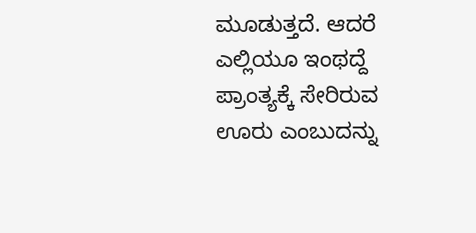ಮೂಡುತ್ತದೆ. ಆದರೆ ಎಲ್ಲಿಯೂ ಇಂಥದ್ದೆ ಪ್ರಾಂತ್ಯಕ್ಕೆ ಸೇರಿರುವ ಊರು ಎಂಬುದನ್ನು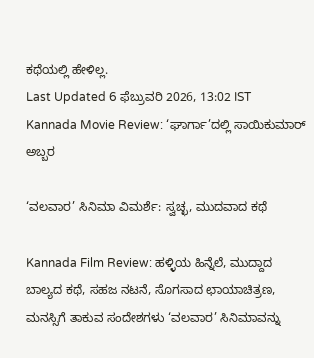ಕಥೆಯಲ್ಲಿ ಹೇಳಿಲ್ಲ.
Last Updated 6 ಫೆಬ್ರುವರಿ 2026, 13:02 IST
Kannada Movie Review: ‘ಘಾರ್ಗಾ’ದಲ್ಲಿ ಸಾಯಿಕುಮಾರ್‌ ಅಬ್ಬರ

‘ವಲವಾರ’ ಸಿನಿಮಾ ವಿಮರ್ಶೆ: ಸ್ವಚ್ಛ, ಮುದವಾದ ಕಥೆ

Kannada Film Review: ಹಳ್ಳಿಯ ಹಿನ್ನೆಲೆ, ಮುದ್ದಾದ ಬಾಲ್ಯದ ಕಥೆ, ಸಹಜ ನಟನೆ, ಸೊಗಸಾದ ಛಾಯಾಚಿತ್ರಣ, ಮನಸ್ಸಿಗೆ ತಾಕುವ ಸಂದೇಶಗಳು ‘ವಲವಾರ’ ಸಿನಿಮಾವನ್ನು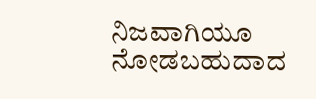ನಿಜವಾಗಿಯೂ ನೋಡಬಹುದಾದ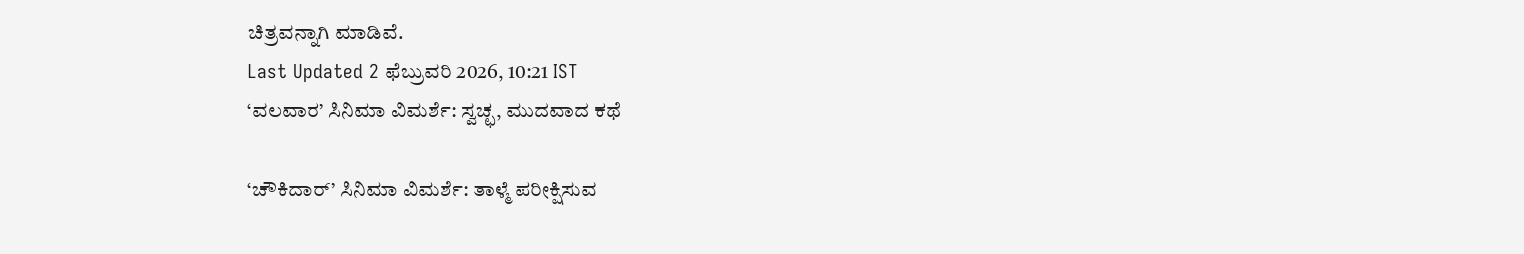ಚಿತ್ರವನ್ನಾಗಿ ಮಾಡಿವೆ.
Last Updated 2 ಫೆಬ್ರುವರಿ 2026, 10:21 IST
‘ವಲವಾರ’ ಸಿನಿಮಾ ವಿಮರ್ಶೆ: ಸ್ವಚ್ಛ, ಮುದವಾದ ಕಥೆ

‘ಚೌಕಿದಾರ್‌’ ಸಿನಿಮಾ ವಿಮರ್ಶೆ: ತಾಳ್ಮೆ ಪರೀಕ್ಷಿಸುವ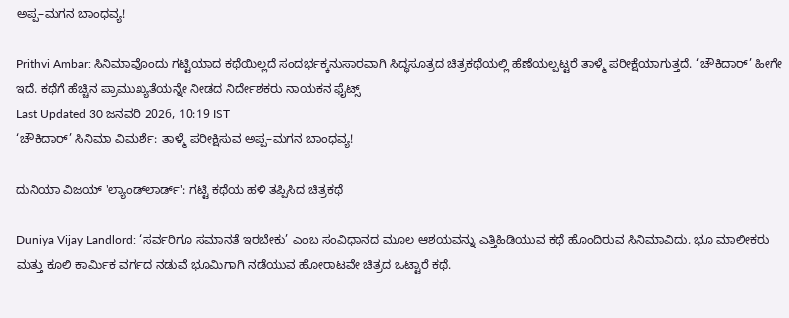ಅಪ್ಪ–ಮಗನ ಬಾಂಧವ್ಯ!

Prithvi Ambar: ಸಿನಿಮಾವೊಂದು ಗಟ್ಟಿಯಾದ ಕಥೆಯಿಲ್ಲದೆ ಸಂದರ್ಭಕ್ಕನುಸಾರವಾಗಿ ಸಿದ್ಧಸೂತ್ರದ ಚಿತ್ರಕಥೆಯಲ್ಲಿ ಹೆಣೆಯಲ್ಪಟ್ಟರೆ ತಾಳ್ಮೆ ಪರೀಕ್ಷೆಯಾಗುತ್ತದೆ. ‘ಚೌಕಿದಾರ್‌’ ಹೀಗೇ ಇದೆ. ಕಥೆಗೆ ಹೆಚ್ಚಿನ ಪ್ರಾಮುಖ್ಯತೆಯನ್ನೇ ನೀಡದ ನಿರ್ದೇಶಕರು ನಾಯಕನ ಫೈಟ್ಸ್‌
Last Updated 30 ಜನವರಿ 2026, 10:19 IST
‘ಚೌಕಿದಾರ್‌’ ಸಿನಿಮಾ ವಿಮರ್ಶೆ: ತಾಳ್ಮೆ ಪರೀಕ್ಷಿಸುವ ಅಪ್ಪ–ಮಗನ ಬಾಂಧವ್ಯ!

ದುನಿಯಾ ವಿಜಯ್ 'ಲ್ಯಾಂಡ್‌ಲಾರ್ಡ್': ಗಟ್ಟಿ ಕಥೆಯ ಹಳಿ ತಪ್ಪಿಸಿದ ಚಿತ್ರಕಥೆ

Duniya Vijay Landlord: ‘ಸರ್ವರಿಗೂ ಸಮಾನತೆ ಇರಬೇಕು’ ಎಂಬ ಸಂವಿಧಾನದ ಮೂಲ ಆಶಯವನ್ನು ಎತ್ತಿಹಿಡಿಯುವ ಕಥೆ ಹೊಂದಿರುವ ಸಿನಿಮಾವಿದು. ಭೂ ಮಾಲೀಕರು ಮತ್ತು ಕೂಲಿ ಕಾರ್ಮಿಕ ವರ್ಗದ ನಡುವೆ ಭೂಮಿಗಾಗಿ ನಡೆಯುವ ಹೋರಾಟವೇ ಚಿತ್ರದ ಒಟ್ಟಾರೆ ಕಥೆ.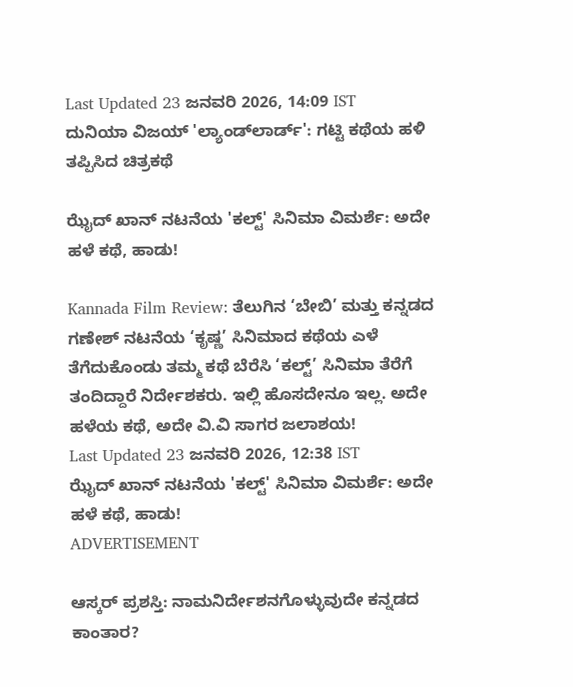Last Updated 23 ಜನವರಿ 2026, 14:09 IST
ದುನಿಯಾ ವಿಜಯ್ 'ಲ್ಯಾಂಡ್‌ಲಾರ್ಡ್': ಗಟ್ಟಿ ಕಥೆಯ ಹಳಿ ತಪ್ಪಿಸಿದ ಚಿತ್ರಕಥೆ

ಝೈದ್‌ ಖಾನ್ ನಟನೆಯ 'ಕಲ್ಟ್‌' ಸಿನಿಮಾ ವಿಮರ್ಶೆ: ಅದೇ ಹಳೆ ಕಥೆ, ಹಾಡು!

Kannada Film Review: ತೆಲುಗಿನ ‘ಬೇಬಿ’ ಮತ್ತು ಕನ್ನಡದ ಗಣೇಶ್‌ ನಟನೆಯ ‘ಕೃಷ್ಣ’ ಸಿನಿಮಾದ ಕಥೆಯ ಎಳೆ ತೆಗೆದುಕೊಂಡು ತಮ್ಮ ಕಥೆ ಬೆರೆಸಿ ‘ಕಲ್ಟ್‌’ ಸಿನಿಮಾ ತೆರೆಗೆ ತಂದಿದ್ದಾರೆ ನಿರ್ದೇಶಕರು. ಇಲ್ಲಿ ಹೊಸದೇನೂ ಇಲ್ಲ. ಅದೇ ಹಳೆಯ ಕಥೆ, ಅದೇ ವಿ.ವಿ ಸಾಗರ ಜಲಾಶಯ!
Last Updated 23 ಜನವರಿ 2026, 12:38 IST
ಝೈದ್‌ ಖಾನ್ ನಟನೆಯ 'ಕಲ್ಟ್‌' ಸಿನಿಮಾ ವಿಮರ್ಶೆ: ಅದೇ ಹಳೆ ಕಥೆ, ಹಾಡು!
ADVERTISEMENT

ಆಸ್ಕರ್ ಪ್ರಶಸ್ತಿ: ನಾಮನಿರ್ದೇಶನಗೊಳ್ಳುವುದೇ ಕನ್ನಡದ ಕಾಂತಾರ?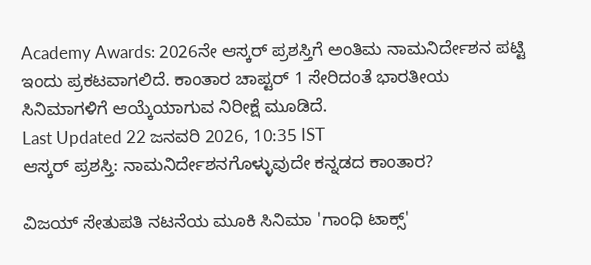Academy Awards: 2026ನೇ ಆಸ್ಕರ್ ಪ್ರಶಸ್ತಿಗೆ ಅಂತಿಮ ನಾಮನಿರ್ದೇಶನ ಪಟ್ಟಿ ಇಂದು ಪ್ರಕಟವಾಗಲಿದೆ. ಕಾಂತಾರ ಚಾಪ್ಟರ್ 1 ಸೇರಿದಂತೆ ಭಾರತೀಯ ಸಿನಿಮಾಗಳಿಗೆ ಆಯ್ಕೆಯಾಗುವ ನಿರೀಕ್ಷೆ ಮೂಡಿದೆ.
Last Updated 22 ಜನವರಿ 2026, 10:35 IST
ಆಸ್ಕರ್ ಪ್ರಶಸ್ತಿ: ನಾಮನಿರ್ದೇಶನಗೊಳ್ಳುವುದೇ ಕನ್ನಡದ ಕಾಂತಾರ?

ವಿಜಯ್ ಸೇತುಪತಿ ನಟನೆಯ ಮೂಕಿ ಸಿನಿಮಾ 'ಗಾಂಧಿ ಟಾಕ್ಸ್'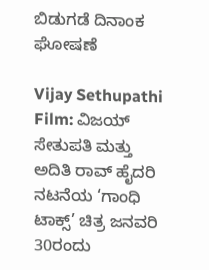ಬಿಡುಗಡೆ ದಿನಾಂಕ ಘೋಷಣೆ

Vijay Sethupathi Film: ವಿಜಯ್ ಸೇತುಪತಿ ಮತ್ತು ಅದಿತಿ ರಾವ್ ಹೈದರಿ ನಟನೆಯ ‘ಗಾಂಧಿ ಟಾಕ್ಸ್’ ಚಿತ್ರ ಜನವರಿ 30ರಂದು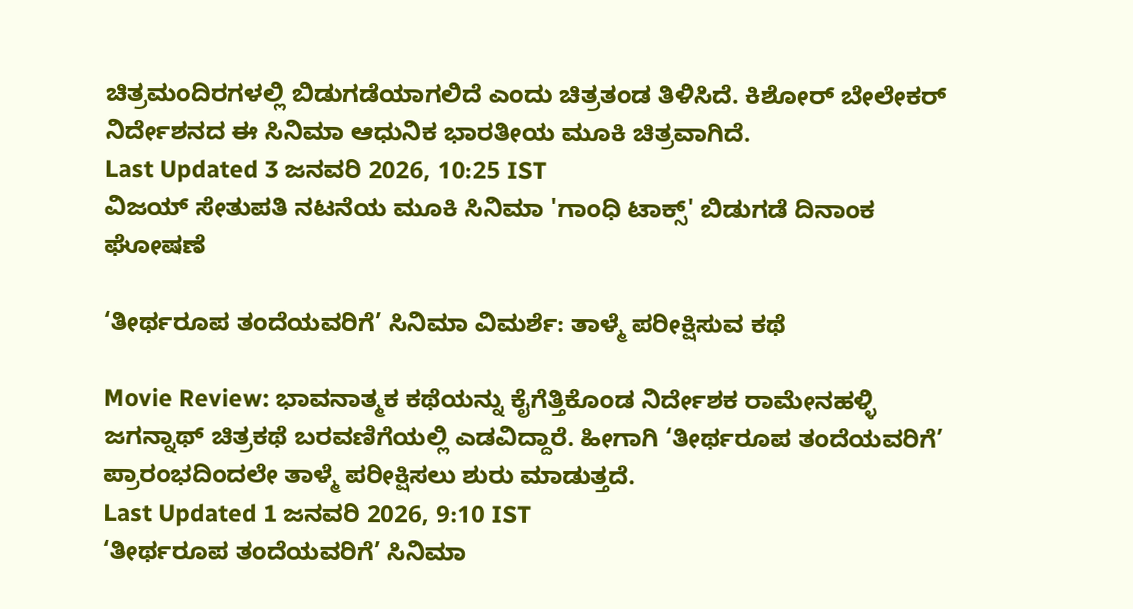ಚಿತ್ರಮಂದಿರಗಳಲ್ಲಿ ಬಿಡುಗಡೆಯಾಗಲಿದೆ ಎಂದು ಚಿತ್ರತಂಡ ತಿಳಿಸಿದೆ. ಕಿಶೋರ್ ಬೇಲೇಕರ್ ನಿರ್ದೇಶನದ ಈ ಸಿನಿಮಾ ಆಧುನಿಕ ಭಾರತೀಯ ಮೂಕಿ ಚಿತ್ರವಾಗಿದೆ.
Last Updated 3 ಜನವರಿ 2026, 10:25 IST
ವಿಜಯ್ ಸೇತುಪತಿ ನಟನೆಯ ಮೂಕಿ ಸಿನಿಮಾ 'ಗಾಂಧಿ ಟಾಕ್ಸ್' ಬಿಡುಗಡೆ ದಿನಾಂಕ ಘೋಷಣೆ

‘ತೀರ್ಥರೂಪ ತಂದೆಯವರಿಗೆ’ ಸಿನಿಮಾ ವಿಮರ್ಶೆ: ತಾಳ್ಮೆ ಪರೀಕ್ಷಿಸುವ ಕಥೆ

Movie Review: ಭಾವನಾತ್ಮಕ ಕಥೆಯನ್ನು ಕೈಗೆತ್ತಿಕೊಂಡ ನಿರ್ದೇಶಕ ರಾಮೇನಹಳ್ಳಿ ಜಗನ್ನಾಥ್‌ ಚಿತ್ರಕಥೆ ಬರವಣಿಗೆಯಲ್ಲಿ ಎಡವಿದ್ದಾರೆ. ಹೀಗಾಗಿ ‘ತೀರ್ಥರೂಪ ತಂದೆಯವರಿಗೆ’ ಪ್ರಾರಂಭದಿಂದಲೇ ತಾಳ್ಮೆ ಪರೀಕ್ಷಿಸಲು ಶುರು ಮಾಡುತ್ತದೆ.
Last Updated 1 ಜನವರಿ 2026, 9:10 IST
‘ತೀರ್ಥರೂಪ ತಂದೆಯವರಿಗೆ’ ಸಿನಿಮಾ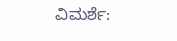ವಿಮರ್ಶೆ: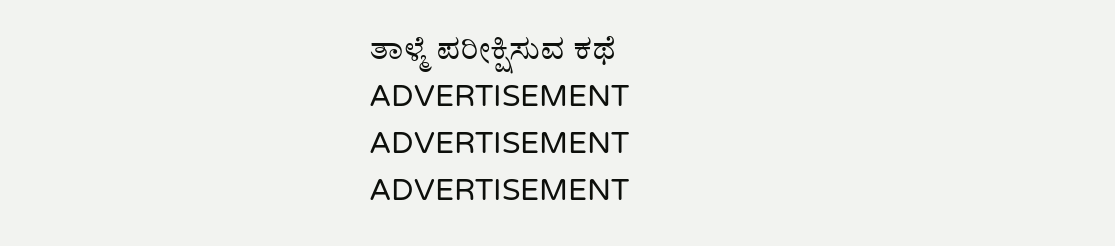ತಾಳ್ಮೆ ಪರೀಕ್ಷಿಸುವ ಕಥೆ
ADVERTISEMENT
ADVERTISEMENT
ADVERTISEMENT